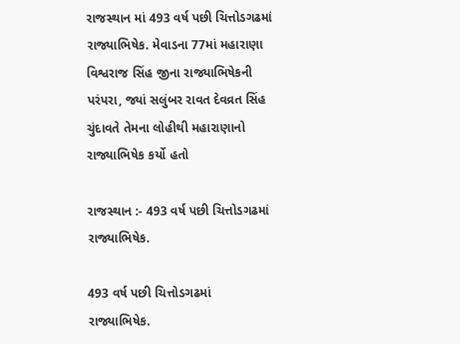રાજસ્થાન માં 493 વર્ષ પછી ચિત્તોડગઢમાં રાજ્યાભિષેક. મેવાડના 77માં મહારાણા વિશ્વરાજ સિંહ જીના રાજ્યાભિષેકની પરંપરા, જ્યાં સલુંબર રાવત દેવવ્રત સિંહ ચુંદાવતે તેમના લોહીથી મહારાણાનો રાજ્યાભિષેક કર્યો હતો

રાજસ્થાન :- 493 વર્ષ પછી ચિત્તોડગઢમાં રાજ્યાભિષેક.

493 વર્ષ પછી ચિત્તોડગઢમાં રાજ્યાભિષેક.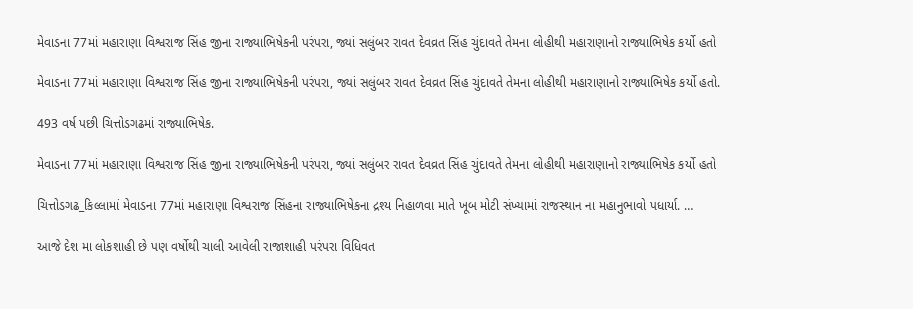મેવાડના 77માં મહારાણા વિશ્વરાજ સિંહ જીના રાજ્યાભિષેકની પરંપરા, જ્યાં સલુંબર રાવત દેવવ્રત સિંહ ચુંદાવતે તેમના લોહીથી મહારાણાનો રાજ્યાભિષેક કર્યો હતો

મેવાડના 77માં મહારાણા વિશ્વરાજ સિંહ જીના રાજ્યાભિષેકની પરંપરા, જ્યાં સલુંબર રાવત દેવવ્રત સિંહ ચુંદાવતે તેમના લોહીથી મહારાણાનો રાજ્યાભિષેક કર્યો હતો.

493 વર્ષ પછી ચિત્તોડગઢમાં રાજ્યાભિષેક.

મેવાડના 77માં મહારાણા વિશ્વરાજ સિંહ જીના રાજ્યાભિષેકની પરંપરા, જ્યાં સલુંબર રાવત દેવવ્રત સિંહ ચુંદાવતે તેમના લોહીથી મહારાણાનો રાજ્યાભિષેક કર્યો હતો

ચિત્તોડગઢ_કિલ્લામાં મેવાડના 77માં મહારાણા વિશ્વરાજ સિંહના રાજ્યાભિષેકના દ્રશ્ય નિહાળવા માતે ખૂબ મોટી સંખ્યામાં રાજસ્થાન ના મહાનુભાવો પધાર્યા. …

આજે દેશ મા લોકશાહી છે પણ વર્ષોથી ચાલી આવેલી રાજાશાહી પરંપરા વિધિવત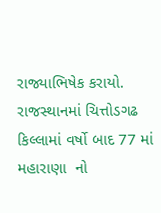રાજ્યાભિષેક કરાયો. રાજસ્થાનમાં ચિત્તોડગઢ કિલ્લામાં વર્ષો બાદ 77 માં મહારાણા  નો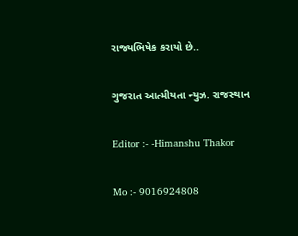રાજ્યભિષેક કરાયો છે..

ગુજરાત આત્મીયતા ન્યુઝ. રાજસ્થાન

Editor :- -Himanshu Thakor

Mo :- 9016924808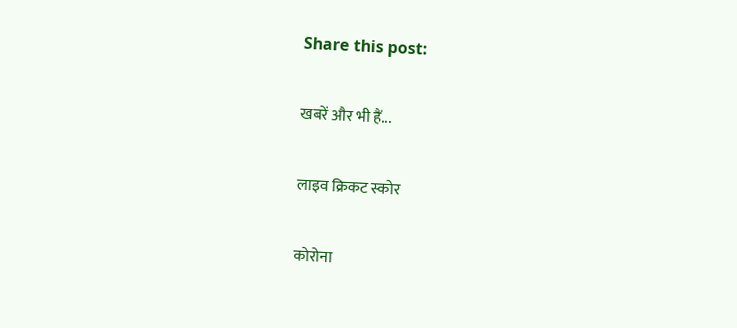Share this post:

खबरें और भी हैं...

लाइव क्रिकट स्कोर

कोरोना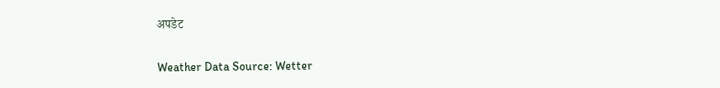अपडेट

Weather Data Source: Wetter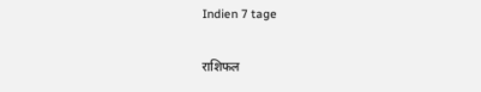Indien 7 tage

राशिफल